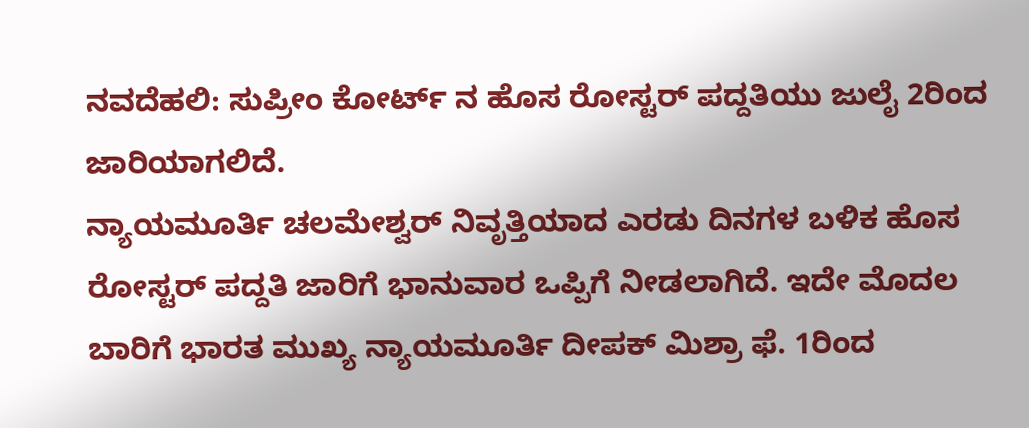ನವದೆಹಲಿ: ಸುಪ್ರೀಂ ಕೋರ್ಟ್ ನ ಹೊಸ ರೋಸ್ಟರ್ ಪದ್ದತಿಯು ಜುಲೈ 2ರಿಂದ ಜಾರಿಯಾಗಲಿದೆ.
ನ್ಯಾಯಮೂರ್ತಿ ಚಲಮೇಶ್ವರ್ ನಿವೃತ್ತಿಯಾದ ಎರಡು ದಿನಗಳ ಬಳಿಕ ಹೊಸ ರೋಸ್ಟರ್ ಪದ್ದತಿ ಜಾರಿಗೆ ಭಾನುವಾರ ಒಪ್ಪಿಗೆ ನೀಡಲಾಗಿದೆ. ಇದೇ ಮೊದಲ ಬಾರಿಗೆ ಭಾರತ ಮುಖ್ಯ ನ್ಯಾಯಮೂರ್ತಿ ದೀಪಕ್ ಮಿಶ್ರಾ ಫೆ. 1ರಿಂದ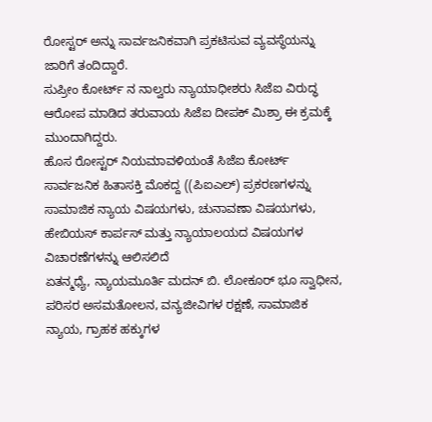ರೋಸ್ಟರ್ ಅನ್ನು ಸಾರ್ವಜನಿಕವಾಗಿ ಪ್ರಕಟಿಸುವ ವ್ಯವಸ್ಥೆಯನ್ನು ಜಾರಿಗೆ ತಂದಿದ್ದಾರೆ.
ಸುಪ್ರೀಂ ಕೋರ್ಟ್ ನ ನಾಲ್ವರು ನ್ಯಾಯಾಧೀಶರು ಸಿಜೆಐ ವಿರುದ್ಧ ಆರೋಪ ಮಾಡಿದ ತರುವಾಯ ಸಿಜೆಐ ದೀಪಕ್ ಮಿಶ್ರಾ ಈ ಕ್ರಮಕ್ಕೆ ಮುಂದಾಗಿದ್ದರು.
ಹೊಸ ರೋಸ್ಟರ್ ನಿಯಮಾವಳಿಯಂತೆ ಸಿಜೆಐ ಕೋರ್ಟ್ ಸಾರ್ವಜನಿಕ ಹಿತಾಸಕ್ತಿ ಮೊಕದ್ದ ((ಪಿಐಎಲ್) ಪ್ರಕರಣಗಳನ್ನು ಸಾಮಾಜಿಕ ನ್ಯಾಯ ವಿಷಯಗಳು, ಚುನಾವಣಾ ವಿಷಯಗಳು, ಹೇಬಿಯಸ್ ಕಾರ್ಪಸ್ ಮತ್ತು ನ್ಯಾಯಾಲಯದ ವಿಷಯಗಳ ವಿಚಾರಣೆಗಳನ್ನು ಆಲಿಸಲಿದೆ
ಏತನ್ಮಧ್ಯೆ, ನ್ಯಾಯಮೂರ್ತಿ ಮದನ್ ಬಿ. ಲೋಕೂರ್ ಭೂ ಸ್ವಾಧೀನ, ಪರಿಸರ ಅಸಮತೋಲನ, ವನ್ಯಜೀವಿಗಳ ರಕ್ಷಣೆ, ಸಾಮಾಜಿಕ ನ್ಯಾಯ, ಗ್ರಾಹಕ ಹಕ್ಕುಗಳ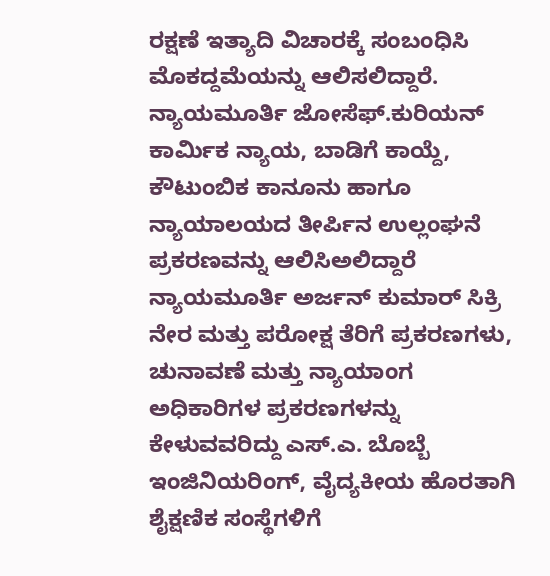ರಕ್ಷಣೆ ಇತ್ಯಾದಿ ವಿಚಾರಕ್ಕೆ ಸಂಬಂಧಿಸಿ ಮೊಕದ್ದಮೆಯನ್ನು ಆಲಿಸಲಿದ್ದಾರೆ.
ನ್ಯಾಯಮೂರ್ತಿ ಜೋಸೆಫ್.ಕುರಿಯನ್ ಕಾರ್ಮಿಕ ನ್ಯಾಯ, ಬಾಡಿಗೆ ಕಾಯ್ದೆ, ಕೌಟುಂಬಿಕ ಕಾನೂನು ಹಾಗೂ ನ್ಯಾಯಾಲಯದ ತೀರ್ಪಿನ ಉಲ್ಲಂಘನೆ ಪ್ರಕರಣವನ್ನು ಆಲಿಸಿಅಲಿದ್ದಾರೆ
ನ್ಯಾಯಮೂರ್ತಿ ಅರ್ಜನ್ ಕುಮಾರ್ ಸಿಕ್ರಿ ನೇರ ಮತ್ತು ಪರೋಕ್ಷ ತೆರಿಗೆ ಪ್ರಕರಣಗಳು, ಚುನಾವಣೆ ಮತ್ತು ನ್ಯಾಯಾಂಗ ಅಧಿಕಾರಿಗಳ ಪ್ರಕರಣಗಳನ್ನು ಕೇಳುವವರಿದ್ದು ಎಸ್.ಎ. ಬೊಬ್ಬೆ ಇಂಜಿನಿಯರಿಂಗ್, ವೈದ್ಯಕೀಯ ಹೊರತಾಗಿ ಶೈಕ್ಷಣಿಕ ಸಂಸ್ಥೆಗಳಿಗೆ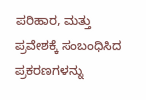ಪರಿಹಾರ, ಮತ್ತು ಪ್ರವೇಶಕ್ಕೆ ಸಂಬಂಧಿಸಿದ ಪ್ರಕರಣಗಳನ್ನು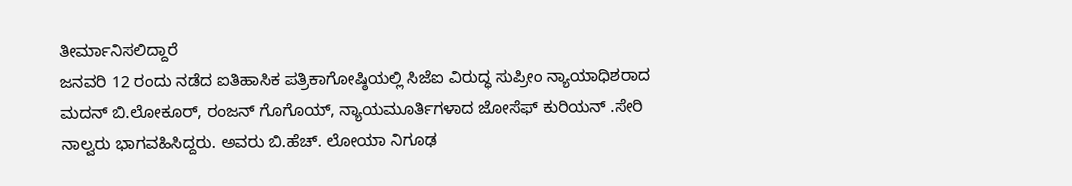ತೀರ್ಮಾನಿಸಲಿದ್ದಾರೆ
ಜನವರಿ 12 ರಂದು ನಡೆದ ಐತಿಹಾಸಿಕ ಪತ್ರಿಕಾಗೋಷ್ಠಿಯಲ್ಲಿ ಸಿಜೆಐ ವಿರುದ್ಧ ಸುಪ್ರೀಂ ನ್ಯಾಯಾಧಿಶರಾದ ಮದನ್ ಬಿ.ಲೋಕೂರ್, ರಂಜನ್ ಗೊಗೊಯ್, ನ್ಯಾಯಮೂರ್ತಿಗಳಾದ ಜೋಸೆಫ್ ಕುರಿಯನ್ .ಸೇರಿ ನಾಲ್ವರು ಭಾಗವಹಿಸಿದ್ದರು. ಅವರು ಬಿ.ಹೆಚ್. ಲೋಯಾ ನಿಗೂಢ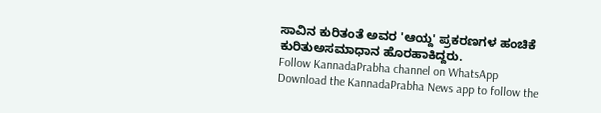ಸಾವಿನ ಕುರಿತಂತೆ ಅವರ 'ಆಯ್ದ' ಪ್ರಕರಣಗಳ ಹಂಚಿಕೆ ಕುರಿತುಅಸಮಾಧಾನ ಹೊರಹಾಕಿದ್ದರು.
Follow KannadaPrabha channel on WhatsApp
Download the KannadaPrabha News app to follow the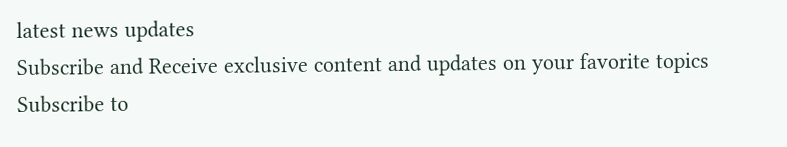latest news updates
Subscribe and Receive exclusive content and updates on your favorite topics
Subscribe to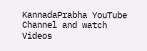KannadaPrabha YouTube Channel and watch Videos